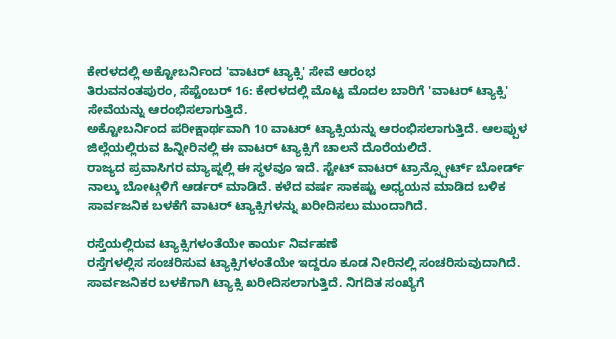ಕೇರಳದಲ್ಲಿ ಅಕ್ಟೋಬರ್ನಿಂದ 'ವಾಟರ್ ಟ್ಯಾಕ್ಸಿ' ಸೇವೆ ಆರಂಭ
ತಿರುವನಂತಪುರಂ, ಸೆಪ್ಟೆಂಬರ್ 16: ಕೇರಳದಲ್ಲಿ ಮೊಟ್ಟ ಮೊದಲ ಬಾರಿಗೆ 'ವಾಟರ್ ಟ್ಯಾಕ್ಸಿ' ಸೇವೆಯನ್ನು ಆರಂಭಿಸಲಾಗುತ್ತಿದೆ.
ಅಕ್ಟೋಬರ್ನಿಂದ ಪರೀಕ್ಷಾರ್ಥವಾಗಿ 10 ವಾಟರ್ ಟ್ಯಾಕ್ಸಿಯನ್ನು ಆರಂಭಿಸಲಾಗುತ್ತಿದೆ. ಆಲಪ್ಪುಳ ಜಿಲ್ಲೆಯಲ್ಲಿರುವ ಹಿನ್ನೀರಿನಲ್ಲಿ ಈ ವಾಟರ್ ಟ್ಯಾಕ್ಸಿಗೆ ಚಾಲನೆ ದೊರೆಯಲಿದೆ.
ರಾಜ್ಯದ ಪ್ರವಾಸಿಗರ ಮ್ಯಾಪ್ನಲ್ಲಿ ಈ ಸ್ಥಳವೂ ಇದೆ. ಸ್ಟೇಟ್ ವಾಟರ್ ಟ್ರಾನ್ಸ್ಪೋರ್ಟ್ ಬೋರ್ಡ್ ನಾಲ್ಕು ಬೋಟ್ಗಳಿಗೆ ಆರ್ಡರ್ ಮಾಡಿದೆ. ಕಳೆದ ವರ್ಷ ಸಾಕಷ್ಟು ಅಧ್ಯಯನ ಮಾಡಿದ ಬಳಿಕ ಸಾರ್ವಜನಿಕ ಬಳಕೆಗೆ ವಾಟರ್ ಟ್ಯಾಕ್ಸಿಗಳನ್ನು ಖರೀದಿಸಲು ಮುಂದಾಗಿದೆ.

ರಸ್ತೆಯಲ್ಲಿರುವ ಟ್ಯಾಕ್ಸಿಗಳಂತೆಯೇ ಕಾರ್ಯ ನಿರ್ವಹಣೆ
ರಸ್ತೆಗಳಲ್ಲಿಸ ಸಂಚರಿಸುವ ಟ್ಯಾಕ್ಸಿಗಳಂತೆಯೇ ಇದ್ದರೂ ಕೂಡ ನೀರಿನಲ್ಲಿ ಸಂಚರಿಸುವುದಾಗಿದೆ. ಸಾರ್ವಜನಿಕರ ಬಳಕೆಗಾಗಿ ಟ್ಯಾಕ್ಸಿ ಖರೀದಿಸಲಾಗುತ್ತಿದೆ. ನಿಗದಿತ ಸಂಖ್ಯೆಗೆ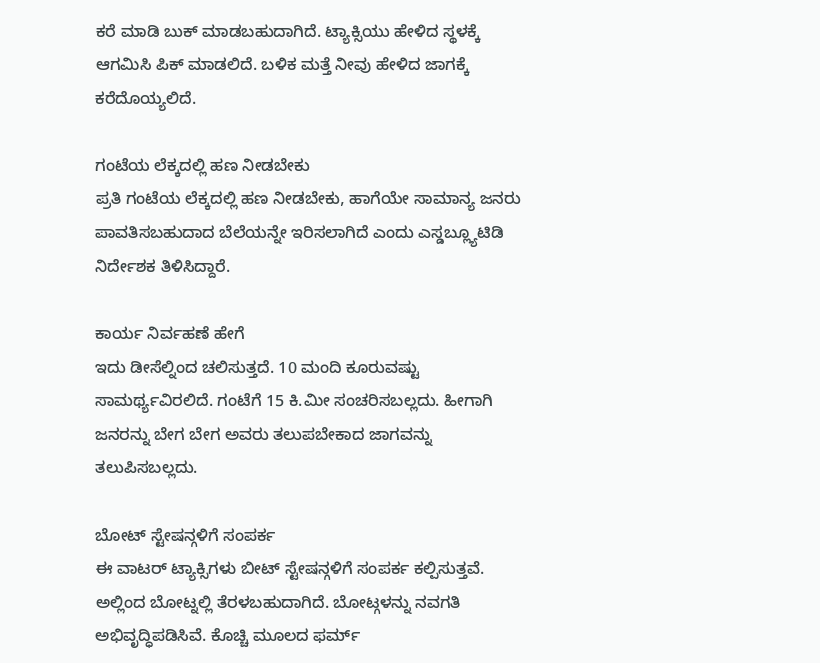ಕರೆ ಮಾಡಿ ಬುಕ್ ಮಾಡಬಹುದಾಗಿದೆ. ಟ್ಯಾಕ್ಸಿಯು ಹೇಳಿದ ಸ್ಥಳಕ್ಕೆ ಆಗಮಿಸಿ ಪಿಕ್ ಮಾಡಲಿದೆ. ಬಳಿಕ ಮತ್ತೆ ನೀವು ಹೇಳಿದ ಜಾಗಕ್ಕೆ ಕರೆದೊಯ್ಯಲಿದೆ.

ಗಂಟೆಯ ಲೆಕ್ಕದಲ್ಲಿ ಹಣ ನೀಡಬೇಕು
ಪ್ರತಿ ಗಂಟೆಯ ಲೆಕ್ಕದಲ್ಲಿ ಹಣ ನೀಡಬೇಕು, ಹಾಗೆಯೇ ಸಾಮಾನ್ಯ ಜನರು ಪಾವತಿಸಬಹುದಾದ ಬೆಲೆಯನ್ನೇ ಇರಿಸಲಾಗಿದೆ ಎಂದು ಎಸ್ಡಬ್ಲ್ಯೂಟಿಡಿ ನಿರ್ದೇಶಕ ತಿಳಿಸಿದ್ದಾರೆ.

ಕಾರ್ಯ ನಿರ್ವಹಣೆ ಹೇಗೆ
ಇದು ಡೀಸೆಲ್ನಿಂದ ಚಲಿಸುತ್ತದೆ. 10 ಮಂದಿ ಕೂರುವಷ್ಟು ಸಾಮರ್ಥ್ಯವಿರಲಿದೆ. ಗಂಟೆಗೆ 15 ಕಿ.ಮೀ ಸಂಚರಿಸಬಲ್ಲದು. ಹೀಗಾಗಿ ಜನರನ್ನು ಬೇಗ ಬೇಗ ಅವರು ತಲುಪಬೇಕಾದ ಜಾಗವನ್ನು ತಲುಪಿಸಬಲ್ಲದು.

ಬೋಟ್ ಸ್ಟೇಷನ್ಗಳಿಗೆ ಸಂಪರ್ಕ
ಈ ವಾಟರ್ ಟ್ಯಾಕ್ಸಿಗಳು ಬೀಟ್ ಸ್ಟೇಷನ್ಗಳಿಗೆ ಸಂಪರ್ಕ ಕಲ್ಪಿಸುತ್ತವೆ. ಅಲ್ಲಿಂದ ಬೋಟ್ನಲ್ಲಿ ತೆರಳಬಹುದಾಗಿದೆ. ಬೋಟ್ಗಳನ್ನು ನವಗತಿ ಅಭಿವೃದ್ಧಿಪಡಿಸಿವೆ. ಕೊಚ್ಚಿ ಮೂಲದ ಫರ್ಮ್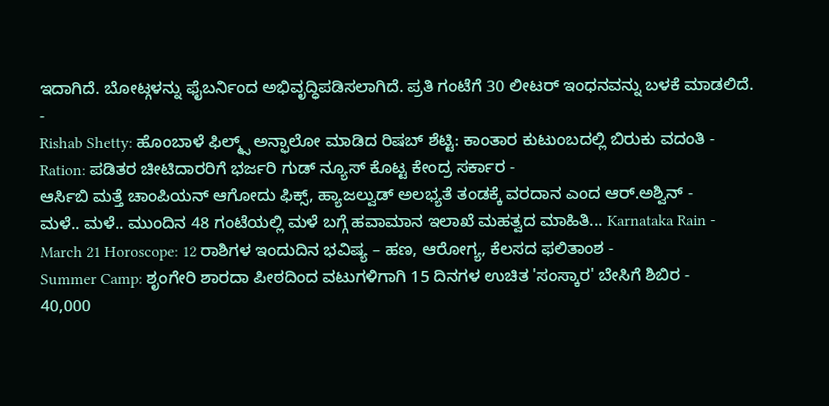ಇದಾಗಿದೆ. ಬೋಟ್ಗಳನ್ನು ಫೈಬರ್ನಿಂದ ಅಭಿವೃದ್ಧಿಪಡಿಸಲಾಗಿದೆ. ಪ್ರತಿ ಗಂಟೆಗೆ 30 ಲೀಟರ್ ಇಂಧನವನ್ನು ಬಳಕೆ ಮಾಡಲಿದೆ.
-
Rishab Shetty: ಹೊಂಬಾಳೆ ಫಿಲ್ಮ್ಸ್ ಅನ್ಫಾಲೋ ಮಾಡಿದ ರಿಷಬ್ ಶೆಟ್ಟಿ: ಕಾಂತಾರ ಕುಟುಂಬದಲ್ಲಿ ಬಿರುಕು ವದಂತಿ -
Ration: ಪಡಿತರ ಚೀಟಿದಾರರಿಗೆ ಭರ್ಜರಿ ಗುಡ್ ನ್ಯೂಸ್ ಕೊಟ್ಟ ಕೇಂದ್ರ ಸರ್ಕಾರ -
ಆರ್ಸಿಬಿ ಮತ್ತೆ ಚಾಂಪಿಯನ್ ಆಗೋದು ಫಿಕ್ಸ್, ಹ್ಯಾಜಲ್ವುಡ್ ಅಲಭ್ಯತೆ ತಂಡಕ್ಕೆ ವರದಾನ ಎಂದ ಆರ್.ಅಶ್ವಿನ್ -
ಮಳೆ.. ಮಳೆ.. ಮುಂದಿನ 48 ಗಂಟೆಯಲ್ಲಿ ಮಳೆ ಬಗ್ಗೆ ಹವಾಮಾನ ಇಲಾಖೆ ಮಹತ್ವದ ಮಾಹಿತಿ... Karnataka Rain -
March 21 Horoscope: 12 ರಾಶಿಗಳ ಇಂದುದಿನ ಭವಿಷ್ಯ – ಹಣ, ಆರೋಗ್ಯ, ಕೆಲಸದ ಫಲಿತಾಂಶ -
Summer Camp: ಶೃಂಗೇರಿ ಶಾರದಾ ಪೀಠದಿಂದ ವಟುಗಳಿಗಾಗಿ 15 ದಿನಗಳ ಉಚಿತ 'ಸಂಸ್ಕಾರ' ಬೇಸಿಗೆ ಶಿಬಿರ -
40,000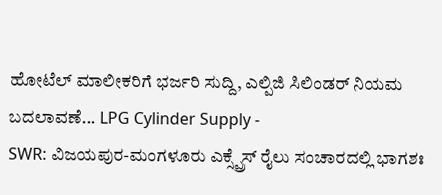ಹೋಟೆಲ್ ಮಾಲೀಕರಿಗೆ ಭರ್ಜರಿ ಸುದ್ದಿ, ಎಲ್ಪಿಜಿ ಸಿಲಿಂಡರ್ ನಿಯಮ ಬದಲಾವಣೆ... LPG Cylinder Supply -
SWR: ವಿಜಯಪುರ-ಮಂಗಳೂರು ಎಕ್ಸ್ಪ್ರೆಸ್ ರೈಲು ಸಂಚಾರದಲ್ಲಿ ಭಾಗಶಃ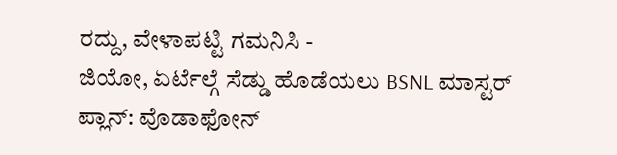ರದ್ದು, ವೇಳಾಪಟ್ಟಿ ಗಮನಿಸಿ -
ಜಿಯೋ, ಏರ್ಟೆಲ್ಗೆ ಸೆಡ್ಡು ಹೊಡೆಯಲು BSNL ಮಾಸ್ಟರ್ ಪ್ಲಾನ್: ವೊಡಾಫೋನ್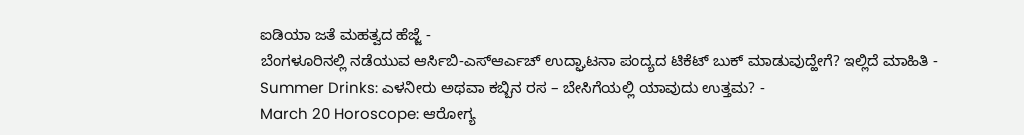ಐಡಿಯಾ ಜತೆ ಮಹತ್ವದ ಹೆಜ್ಜೆ -
ಬೆಂಗಳೂರಿನಲ್ಲಿ ನಡೆಯುವ ಆರ್ಸಿಬಿ-ಎಸ್ಆರ್ಎಚ್ ಉದ್ಘಾಟನಾ ಪಂದ್ಯದ ಟಿಕೆಟ್ ಬುಕ್ ಮಾಡುವುದ್ಹೇಗೆ? ಇಲ್ಲಿದೆ ಮಾಹಿತಿ -
Summer Drinks: ಎಳನೀರು ಅಥವಾ ಕಬ್ಬಿನ ರಸ – ಬೇಸಿಗೆಯಲ್ಲಿ ಯಾವುದು ಉತ್ತಮ? -
March 20 Horoscope: ಆರೋಗ್ಯ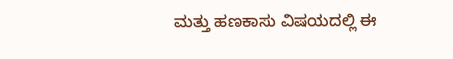ಮತ್ತು ಹಣಕಾಸು ವಿಷಯದಲ್ಲಿ ಈ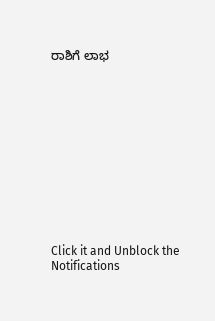ರಾಶಿಗೆ ಲಾಭ












Click it and Unblock the Notifications